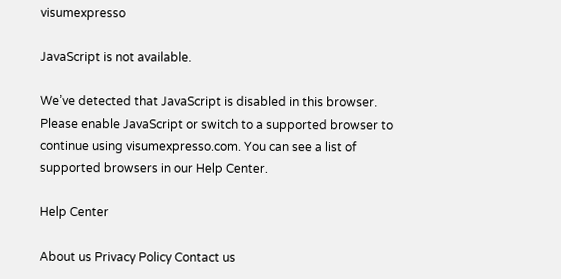visumexpresso

JavaScript is not available.

We’ve detected that JavaScript is disabled in this browser. Please enable JavaScript or switch to a supported browser to continue using visumexpresso.com. You can see a list of supported browsers in our Help Center.

Help Center

About us Privacy Policy Contact us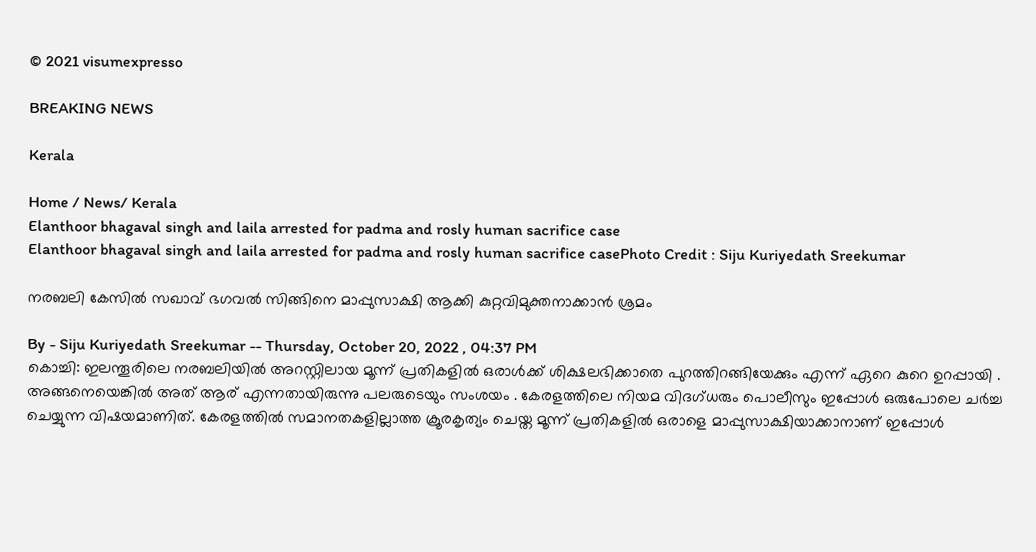© 2021 visumexpresso

BREAKING NEWS

Kerala

Home / News/ Kerala
Elanthoor bhagaval singh and laila arrested for padma and rosly human sacrifice case
Elanthoor bhagaval singh and laila arrested for padma and rosly human sacrifice casePhoto Credit : Siju Kuriyedath Sreekumar

നരബലി കേസിൽ സഖാവ് ഭഗവൽ സിങ്ങിനെ മാപ്പുസാക്ഷി ആക്കി കുറ്റവിമുക്തനാക്കാൻ ശ്രമം

By - Siju Kuriyedath Sreekumar -- Thursday, October 20, 2022 , 04:37 PM
കൊച്ചി: ഇലന്തൂരിലെ നരബലിയിൽ അറസ്റ്റിലായ മൂന്ന് പ്രതികളിൽ ഒരാൾക്ക് ശിക്ഷലഭിക്കാതെ പുറത്തിറങ്ങിയേക്കും എന്ന് ഏറെ കുറെ ഉറപ്പായി . അങ്ങനെയെങ്കിൽ അത് ആര് എന്നതായിരുന്നു പലരുടെയും സംശയം . കേരളത്തിലെ നിയമ വിദഗ്ധരും പൊലീസും ഇപ്പോൾ ഒരുപോലെ ചർച്ച ചെയ്യുന്ന വിഷയമാണിത്. കേരളത്തിൽ സമാനതകളില്ലാത്ത ക്രൂരകൃത്യം ചെയ്ത മൂന്ന് പ്രതികളിൽ ഒരാളെ മാപ്പുസാക്ഷിയാക്കാനാണ് ഇപ്പോൾ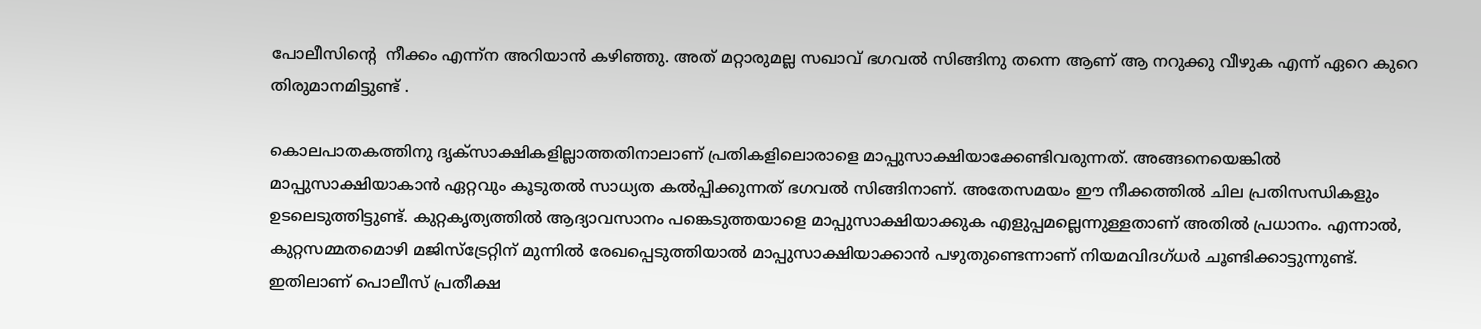പോലീസിന്റെ  നീക്കം എന്ന്ന അറിയാൻ കഴിഞ്ഞു. അത് മറ്റാരുമല്ല സഖാവ് ഭഗവൽ സിങ്ങിനു തന്നെ ആണ് ആ നറുക്കു വീഴുക എന്ന് ഏറെ കുറെ തിരുമാനമിട്ടുണ്ട് .

കൊലപാതകത്തിനു ദൃക്‌സാക്ഷികളില്ലാത്തതിനാലാണ് പ്രതികളിലൊരാളെ മാപ്പുസാക്ഷിയാക്കേണ്ടിവരുന്നത്. അങ്ങനെയെങ്കിൽ മാപ്പുസാക്ഷിയാകാൻ ഏറ്റവും കൂടുതൽ സാധ്യത കൽപ്പിക്കുന്നത് ഭഗവൽ സിങ്ങിനാണ്. അതേസമയം ഈ നീക്കത്തിൽ ചില പ്രതിസന്ധികളും ഉടലെടുത്തിട്ടുണ്ട്. കുറ്റകൃത്യത്തിൽ ആദ്യാവസാനം പങ്കെടുത്തയാളെ മാപ്പുസാക്ഷിയാക്കുക എളുപ്പമല്ലെന്നുള്ളതാണ് അതിൽ പ്രധാനം. എന്നാൽ, കുറ്റസമ്മതമൊഴി മജിസ്‌ട്രേറ്റിന്‌ മുന്നിൽ രേഖപ്പെടുത്തിയാൽ മാപ്പുസാക്ഷിയാക്കാൻ പഴുതുണ്ടെന്നാണ് നിയമവിദഗ്‌ധർ ചൂണ്ടിക്കാട്ടുന്നുണ്ട്. ഇതിലാണ് പൊലീസ് പ്രതീക്ഷ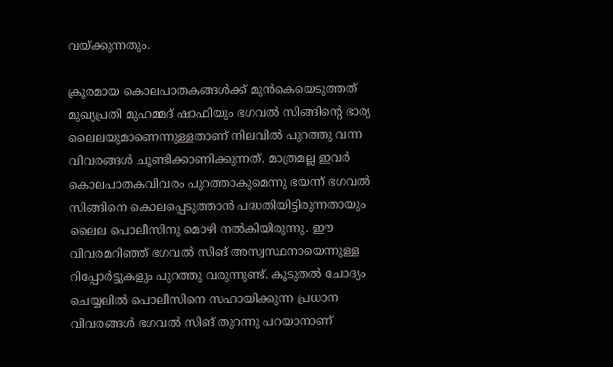വയ്ക്കുന്നതും.

ക്രൂരമായ കൊലപാതകങ്ങൾക്ക് മുൻകെയെടുത്തത് മുഖ്യപ്രതി മുഹമ്മദ്‌ ഷാഫിയും ഭഗവൽ സിങ്ങിൻ്റെ ഭാര്യ ലൈലയുമാണെന്നുള്ളതാണ് നിലവിൽ പുറത്തു വന്ന വിവരങ്ങൾ ചൂണ്ടിക്കാണിക്കുന്നത്. മാത്രമല്ല ഇവർ കൊലപാതകവിവരം പുറത്താകുമെന്നു ഭയന്ന്‌ ഭഗവൽ സിങ്ങിനെ കൊലപ്പെടുത്താൻ പദ്ധതിയിട്ടിരുന്നതായും ലൈല പൊലീസിനു മൊഴി നൽകിയിരുന്നു. ഈ വിവരമറിഞ്ഞ് ഭഗവൽ സിങ് അസ്വസ്ഥനായെന്നുള്ള റിപ്പോർട്ടുകളും പുറത്തു വരുന്നുണ്ട്. കൂടുതൽ ചോദ്യം ചെയ്യലിൽ പൊലീസിനെ സഹായിക്കുന്ന പ്രധാന വിവരങ്ങൾ ഭഗവൽ സിങ് തുറന്നു പറയാനാണ്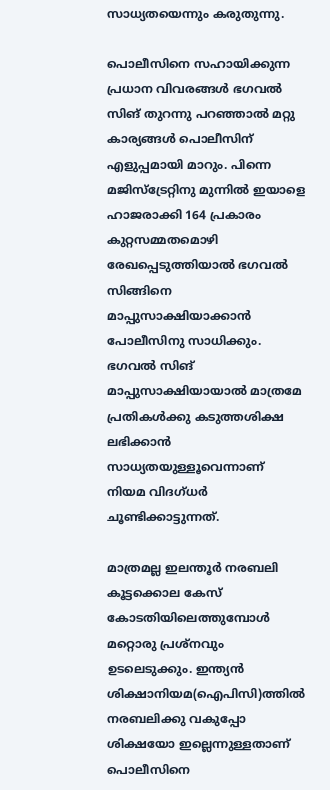സാധ്യതയെന്നും കരുതുന്നു.

പൊലീസിനെ സഹായിക്കുന്ന പ്രധാന വിവരങ്ങൾ ഭഗവൽ സിങ് തുറന്നു പറഞ്ഞാൽ മറ്റു കാര്യങ്ങൾ പൊലീസിന് എളുപ്പമായി മാറും. പിന്നെ മജിസ്‌ട്രേറ്റിനു മുന്നിൽ ഇയാളെ ഹാജരാക്കി 164 പ്രകാരം കുറ്റസമ്മതമൊഴി രേഖപ്പെടുത്തിയാൽ ഭഗവൽ സിങ്ങിനെ മാപ്പുസാക്ഷിയാക്കാൻ പോലീസിനു സാധിക്കും. ഭഗവൽ സിങ് മാപ്പുസാക്ഷിയായാൽ മാത്രമേ പ്രതികൾക്കു കടുത്തശിക്ഷ ലഭിക്കാൻ സാധ്യതയുള്ളൂവെന്നാണ് നിയമ വിദഗ്ധർ ചൂണ്ടിക്കാട്ടുന്നത്.

മാത്രമല്ല ഇലന്തൂർ നരബലി കൂട്ടക്കൊല കേസ്‌ കോടതിയിലെത്തുമ്പോൾ മറ്റൊരു പ്രശ്നവും ഉടലെടുക്കും. ഇന്ത്യൻ ശിക്ഷാനിയമ(ഐപിസി)ത്തിൽ നരബലിക്കു വകുപ്പോ ശിക്ഷയോ ഇല്ലെന്നുള്ളതാണ് പൊലീസിനെ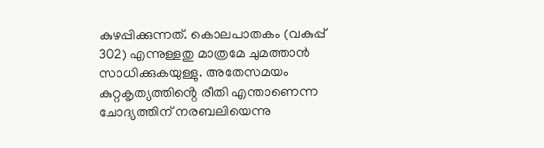കുഴപ്പിക്കുന്നത്. കൊലപാതകം (വകുപ്പ്‌ 302) എന്നുള്ളതു മാത്രമേ ചുമത്താൻ സാധിക്കുകയുള്ളു. അതേസമയം കുറ്റകൃത്യത്തിൻ്റെ രീതി എന്താണെന്ന ചോദ്യത്തിന് നരബലിയെന്നു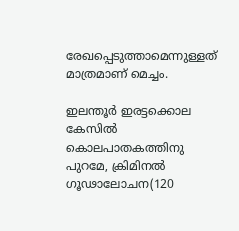രേഖപ്പെടുത്താമെന്നുള്ളത് മാത്രമാണ് മെച്ചം.

ഇലന്തൂർ ഇരട്ടക്കൊല കേസിൽ കൊലപാതകത്തിനു പുറമേ, ക്രിമിനൽ ഗൂഢാലോചന(120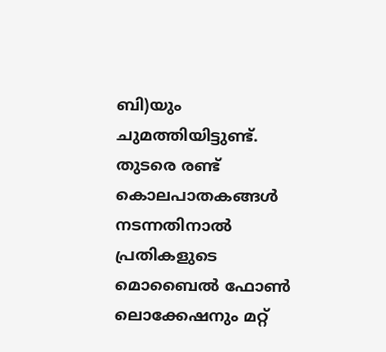ബി)യും ചുമത്തിയിട്ടുണ്ട്‌. തുടരെ രണ്ട്‌ കൊലപാതകങ്ങൾ നടന്നതിനാൽ പ്രതികളുടെ മൊബൈൽ ഫോൺ ലൊക്കേഷനും മറ്റ്‌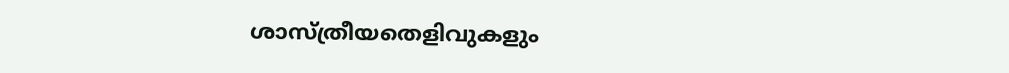ശാസ്‌ത്രീയതെളിവുകളും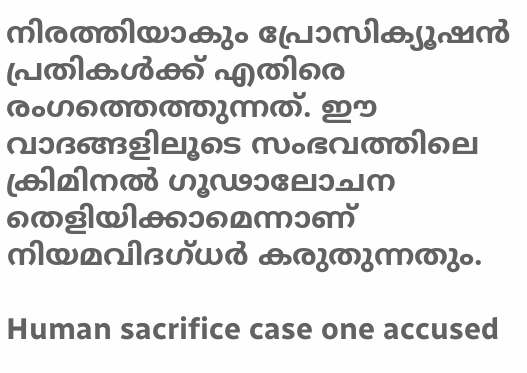നിരത്തിയാകും പ്രോസിക്യൂഷൻ പ്രതികൾക്ക് എതിരെ രംഗത്തെത്തുന്നത്. ഈ വാദങ്ങളിലൂടെ സംഭവത്തിലെ ക്രിമിനൽ ഗൂഢാലോചന തെളിയിക്കാമെന്നാണ് നിയമവിദഗ്‌ധർ കരുതുന്നതും.

Human sacrifice case one accused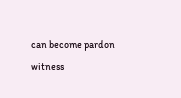can become pardon witness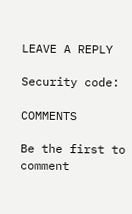LEAVE A REPLY

Security code:

COMMENTS

Be the first to comment